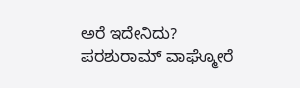ಅರೆ ಇದೇನಿದು? ಪರಶುರಾಮ್ ವಾಘ್ಮೋರೆ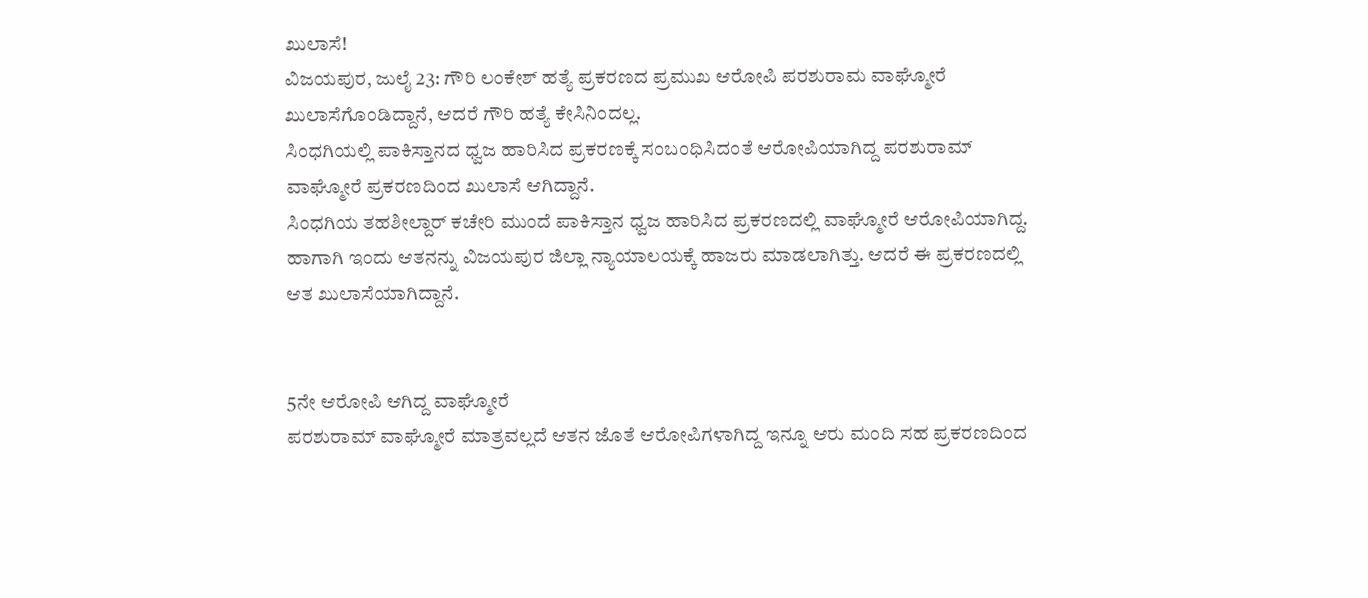ಖುಲಾಸೆ!
ವಿಜಯಪುರ, ಜುಲೈ 23: ಗೌರಿ ಲಂಕೇಶ್ ಹತ್ಯೆ ಪ್ರಕರಣದ ಪ್ರಮುಖ ಆರೋಪಿ ಪರಶುರಾಮ ವಾಘ್ಮೋರೆ ಖುಲಾಸೆಗೊಂಡಿದ್ದಾನೆ, ಆದರೆ ಗೌರಿ ಹತ್ಯೆ ಕೇಸಿನಿಂದಲ್ಲ.
ಸಿಂಧಗಿಯಲ್ಲಿ ಪಾಕಿಸ್ತಾನದ ಧ್ವಜ ಹಾರಿಸಿದ ಪ್ರಕರಣಕ್ಕೆ ಸಂಬಂಧಿಸಿದಂತೆ ಆರೋಪಿಯಾಗಿದ್ದ ಪರಶುರಾಮ್ ವಾಘ್ಮೋರೆ ಪ್ರಕರಣದಿಂದ ಖುಲಾಸೆ ಆಗಿದ್ದಾನೆ.
ಸಿಂಧಗಿಯ ತಹಶೀಲ್ದಾರ್ ಕಚೇರಿ ಮುಂದೆ ಪಾಕಿಸ್ತಾನ ಧ್ವಜ ಹಾರಿಸಿದ ಪ್ರಕರಣದಲ್ಲಿ ವಾಘ್ಮೋರೆ ಆರೋಪಿಯಾಗಿದ್ದ. ಹಾಗಾಗಿ ಇಂದು ಆತನನ್ನು ವಿಜಯಪುರ ಜಿಲ್ಲಾ ನ್ಯಾಯಾಲಯಕ್ಕೆ ಹಾಜರು ಮಾಡಲಾಗಿತ್ತು. ಆದರೆ ಈ ಪ್ರಕರಣದಲ್ಲಿ ಆತ ಖುಲಾಸೆಯಾಗಿದ್ದಾನೆ.


5ನೇ ಆರೋಪಿ ಆಗಿದ್ದ ವಾಘ್ಮೋರೆ
ಪರಶುರಾಮ್ ವಾಘ್ಮೋರೆ ಮಾತ್ರವಲ್ಲದೆ ಆತನ ಜೊತೆ ಆರೋಪಿಗಳಾಗಿದ್ದ ಇನ್ನೂ ಆರು ಮಂದಿ ಸಹ ಪ್ರಕರಣದಿಂದ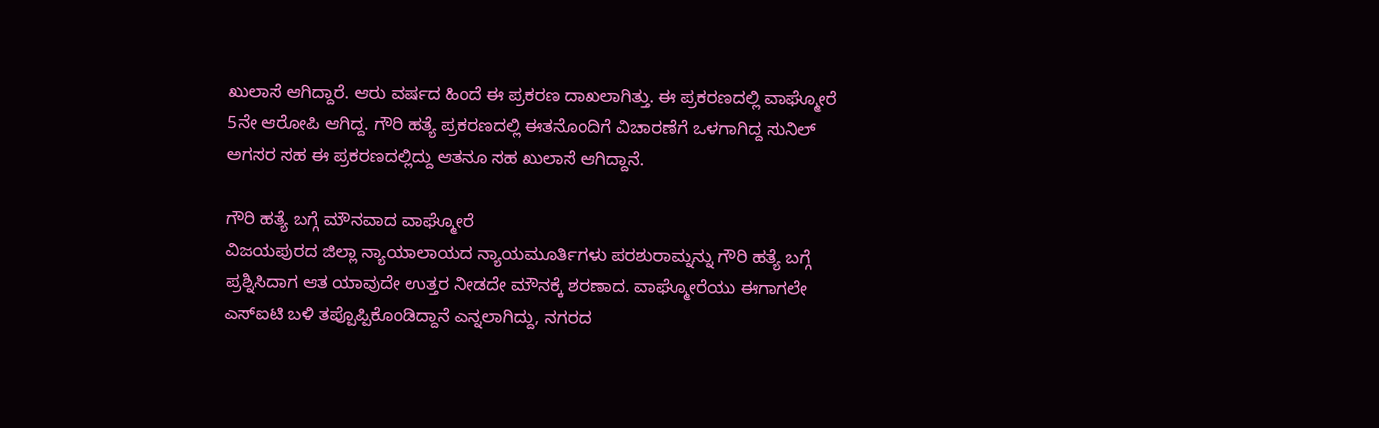ಖುಲಾಸೆ ಆಗಿದ್ದಾರೆ. ಆರು ವರ್ಷದ ಹಿಂದೆ ಈ ಪ್ರಕರಣ ದಾಖಲಾಗಿತ್ತು. ಈ ಪ್ರಕರಣದಲ್ಲಿ ವಾಘ್ಮೋರೆ 5ನೇ ಆರೋಪಿ ಆಗಿದ್ದ. ಗೌರಿ ಹತ್ಯೆ ಪ್ರಕರಣದಲ್ಲಿ ಈತನೊಂದಿಗೆ ವಿಚಾರಣೆಗೆ ಒಳಗಾಗಿದ್ದ ಸುನಿಲ್ ಅಗಸರ ಸಹ ಈ ಪ್ರಕರಣದಲ್ಲಿದ್ದು ಆತನೂ ಸಹ ಖುಲಾಸೆ ಆಗಿದ್ದಾನೆ.

ಗೌರಿ ಹತ್ಯೆ ಬಗ್ಗೆ ಮೌನವಾದ ವಾಘ್ಮೋರೆ
ವಿಜಯಪುರದ ಜಿಲ್ಲಾ ನ್ಯಾಯಾಲಾಯದ ನ್ಯಾಯಮೂರ್ತಿಗಳು ಪರಶುರಾಮ್ನನ್ನು ಗೌರಿ ಹತ್ಯೆ ಬಗ್ಗೆ ಪ್ರಶ್ನಿಸಿದಾಗ ಆತ ಯಾವುದೇ ಉತ್ತರ ನೀಡದೇ ಮೌನಕ್ಕೆ ಶರಣಾದ. ವಾಘ್ಮೋರೆಯು ಈಗಾಗಲೇ ಎಸ್ಐಟಿ ಬಳಿ ತಪ್ಪೊಪ್ಪಿಕೊಂಡಿದ್ದಾನೆ ಎನ್ನಲಾಗಿದ್ದು, ನಗರದ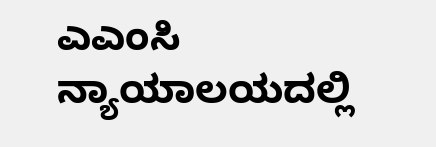ಎಎಂಸಿ ನ್ಯಾಯಾಲಯದಲ್ಲಿ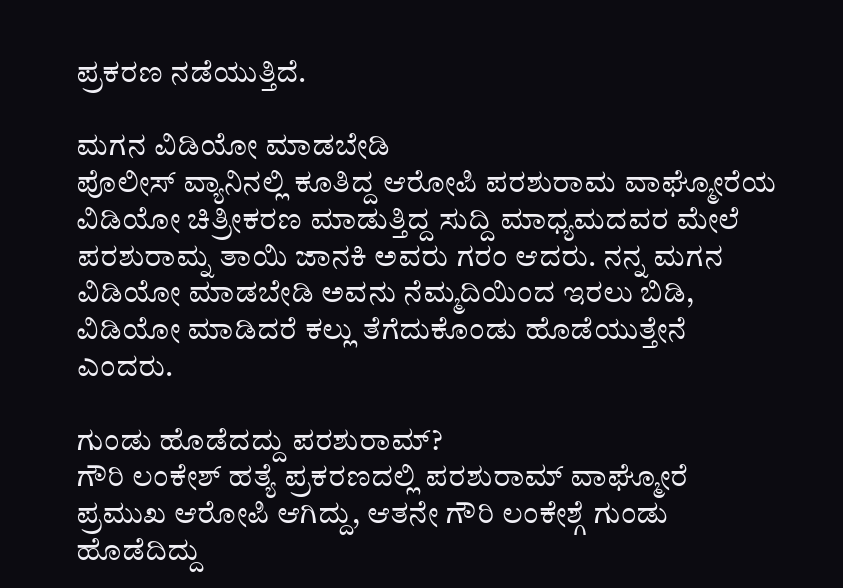ಪ್ರಕರಣ ನಡೆಯುತ್ತಿದೆ.

ಮಗನ ವಿಡಿಯೋ ಮಾಡಬೇಡಿ
ಪೊಲೀಸ್ ವ್ಯಾನಿನಲ್ಲಿ ಕೂತಿದ್ದ ಆರೋಪಿ ಪರಶುರಾಮ ವಾಘ್ಮೋರೆಯ ವಿಡಿಯೋ ಚಿತ್ರೀಕರಣ ಮಾಡುತ್ತಿದ್ದ ಸುದ್ದಿ ಮಾಧ್ಯಮದವರ ಮೇಲೆ ಪರಶುರಾಮ್ನ ತಾಯಿ ಜಾನಕಿ ಅವರು ಗರಂ ಆದರು. ನನ್ನ ಮಗನ ವಿಡಿಯೋ ಮಾಡಬೇಡಿ ಅವನು ನೆಮ್ಮದಿಯಿಂದ ಇರಲು ಬಿಡಿ, ವಿಡಿಯೋ ಮಾಡಿದರೆ ಕಲ್ಲು ತೆಗೆದುಕೊಂಡು ಹೊಡೆಯುತ್ತೇನೆ ಎಂದರು.

ಗುಂಡು ಹೊಡೆದದ್ದು ಪರಶುರಾಮ್?
ಗೌರಿ ಲಂಕೇಶ್ ಹತ್ಯೆ ಪ್ರಕರಣದಲ್ಲಿ ಪರಶುರಾಮ್ ವಾಘ್ಮೋರೆ ಪ್ರಮುಖ ಆರೋಪಿ ಆಗಿದ್ದು, ಆತನೇ ಗೌರಿ ಲಂಕೇಶ್ಗೆ ಗುಂಡು ಹೊಡೆದಿದ್ದು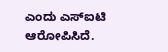ಎಂದು ಎಸ್ಐಟಿ ಆರೋಪಿಸಿದೆ.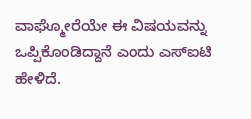ವಾಘ್ಮೋರೆಯೇ ಈ ವಿಷಯವನ್ನು ಒಪ್ಪಿಕೊಂಡಿದ್ದಾನೆ ಎಂದು ಎಸ್ಐಟಿ ಹೇಳಿದೆ.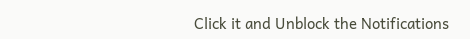Click it and Unblock the Notifications